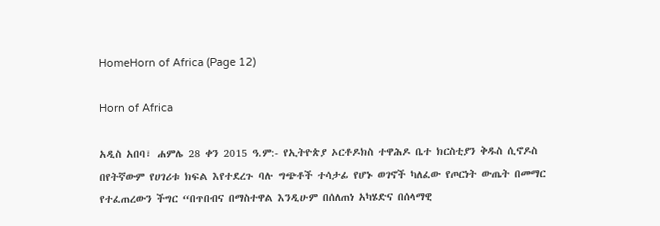HomeHorn of Africa (Page 12)

Horn of Africa

አዲስ አበባ፣ ሐምሌ 28 ቀን 2015 ዓ.ም:- የኢትዮጵያ ኦርቶዶክስ ተዋሕዶ ቤተ ክርስቲያን ቅዱስ ሲኖዶስ በየትኛውም የሀገሪቱ ክፍል እየተደረጉ ባሉ ግጭቶች ተሳታፊ የሆኑ ወገኖች ካለፈው የጦርነት ውጤት በመማር የተፈጠረውን ችግር “በጥበብና በማስተዋል እንዲሁም በሰለጠነ አካሄድና በሰላማዊ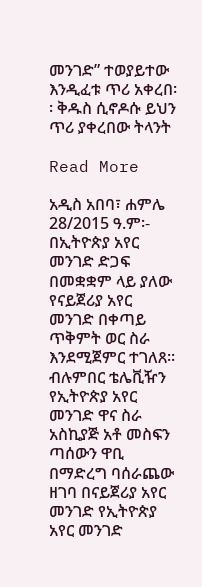መንገድ” ተወያይተው እንዲፈቱ ጥሪ አቀረበ፡፡ ቅዱስ ሲኖዶሱ ይህን ጥሪ ያቀረበው ትላንት

Read More

አዲስ አበባ፣ ሐምሌ 28/2015 ዓ.ም፡- በኢትዮጵያ አየር መንገድ ድጋፍ በመቋቋም ላይ ያለው የናይጀሪያ አየር መንገድ በቀጣይ ጥቅምት ወር ስራ እንደሚጀምር ተገለጸ። ብሉምበር ቴሌቪዥን የኢትዮጵያ አየር መንገድ ዋና ስራ አስኪያጅ አቶ መስፍን ጣሰውን ዋቢ በማድረግ ባሰራጨው ዘገባ በናይጀሪያ አየር መንገድ የኢትዮጵያ አየር መንገድ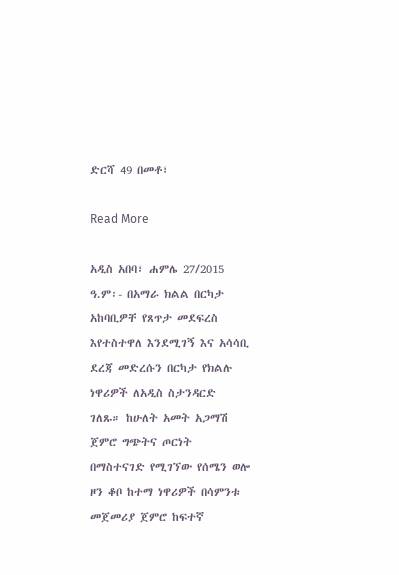ድርሻ 49 በመቶ፣

Read More

አዲስ አበባ፣ ሐምሌ 27/2015 ዓ.ም፡- በአማራ ክልል በርካታ አከባቢዎቸ የጸጥታ መደፍረስ እየተስተዋለ እንደሚገኝ እና አሳሳቢ ደረጃ መድረሱን በርካታ የክልሉ ነዋሪዎች ለአዲስ ስታንዳርድ ገለጹ። ከሁለት አመት አጋማሽ ጀምሮ ግጭትና ጦርነት በማስተናገድ የሚገኘው የሰሜን ወሎ ዞን ቆቦ ከተማ ነዋሪዎች በሳምንቱ መጀመሪያ ጀምሮ ከፍተኛ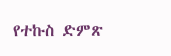የተኩስ ድምጽ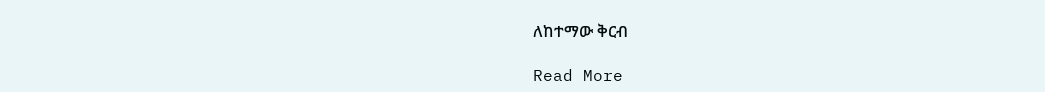ለከተማው ቅርብ

Read More